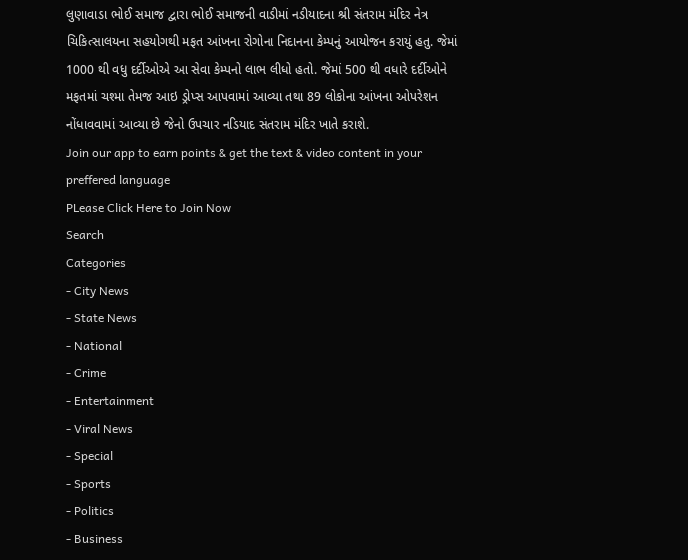લુણાવાડા ભોઈ સમાજ દ્વારા ભોઈ સમાજની વાડીમાં નડીયાદના શ્રી સંતરામ મંદિર નેત્ર ચિકિત્સાલયના સહયોગથી મફત આંખના રોગોના નિદાનના કેમ્પનું આયોજન કરાયું હતુ. જેમાં 1000 થી વધુ દર્દીઓએ આ સેવા કેમ્પનો લાભ લીધો હતો. જેમાં 500 થી વધારે દર્દીઓને મફતમાં ચશ્મા તેમજ આઇ ડ્રોપ્સ આપવામાં આવ્યા તથા 89 લોકોના આંખના ઓપરેશન નોંધાવવામાં આવ્યા છે જેનો ઉપચાર નડિયાદ સંતરામ મંદિર ખાતે કરાશે.
Join our app to earn points & get the text & video content in your preffered language
PLease Click Here to Join Now
Search
Categories
- City News
- State News
- National
- Crime
- Entertainment
- Viral News
- Special
- Sports
- Politics
- Business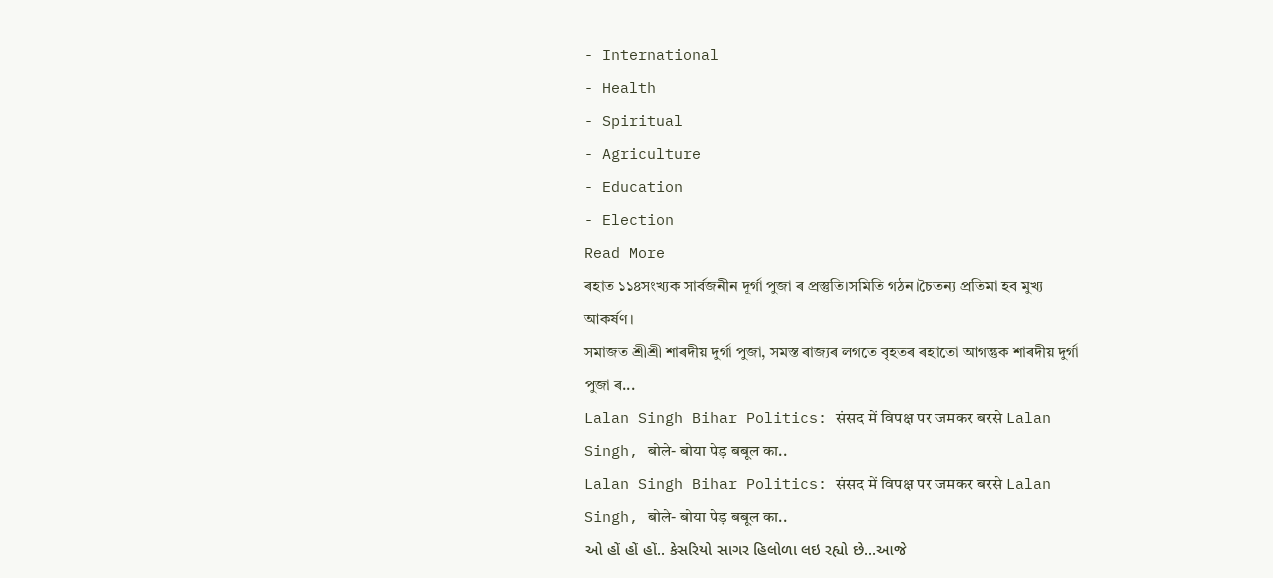- International
- Health
- Spiritual
- Agriculture
- Education
- Election
Read More
ৰহাত ১১৪সংখ্যক সাৰ্বজনীন দূৰ্গা পুজা ৰ প্ৰস্তুতি।সমিতি গঠন।চৈতন্য প্ৰতিমা হব মুখ্য আকৰ্ষণ।
সমাজত শ্ৰীশ্ৰী শাৰদীয় দুৰ্গা পুজা, সমস্ত ৰাজ্যৰ লগতে বৃহতৰ ৰহাতো আগন্তুক শাৰদীয় দুৰ্গা পুজা ৰ...
Lalan Singh Bihar Politics: संसद में विपक्ष पर जमकर बरसे Lalan Singh, बोले- बोया पेड़ बबूल का..
Lalan Singh Bihar Politics: संसद में विपक्ष पर जमकर बरसे Lalan Singh, बोले- बोया पेड़ बबूल का..
ઓ હોં હોં હોં.. કેસરિયો સાગર હિલોળા લઇ રહ્યો છે...આજે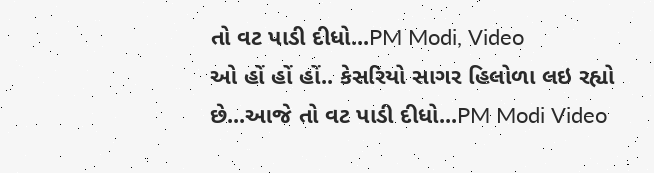તો વટ પાડી દીધો...PM Modi, Video
ઓ હોં હોં હોં.. કેસરિયો સાગર હિલોળા લઇ રહ્યો છે...આજે તો વટ પાડી દીધો...PM Modi Video